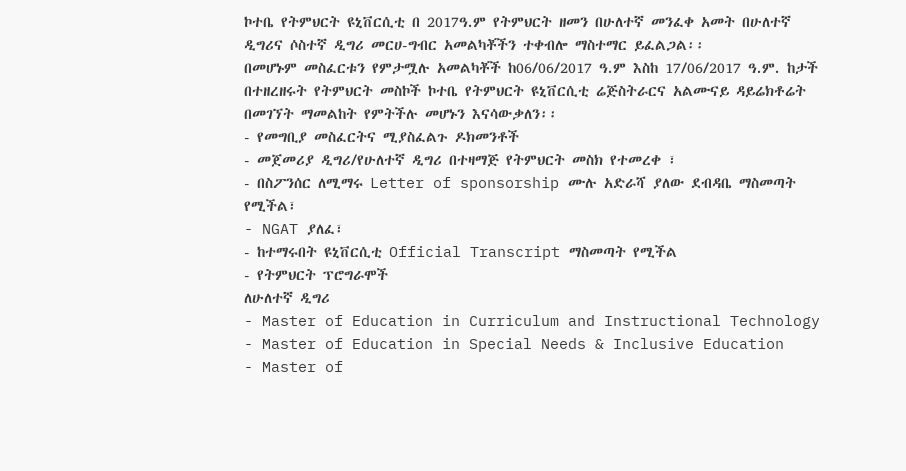ኮተቤ የትምህርት ዩኒቨርሲቲ በ 2017ዓ.ም የትምህርት ዘመን በሁለተኛ መንፈቀ አመት በሁለተኛ ዲግሪና ሶስተኛ ዲግሪ መርሀ-ግብር አመልካቾችን ተቀብሎ ማስተማር ይፈልጋል፡፡
በመሆኑም መስፈርቱን የምታሟሉ አመልካቾች ከ06/06/2017 ዓ.ም እስከ 17/06/2017 ዓ.ም. ከታች በተዘረዘሩት የትምህርት መስኮች ኮተቤ የትምህርት ዩኒቨርሲቲ ሬጅስትራርና አልሙናይ ዳይሬክቶሬት በመገኘት ማመልከት የምትችሉ መሆኑን እናሳውቃለን፡፡
- የመግቢያ መስፈርትና ሚያስፈልጉ ዶክመንቶች
- መጀመሪያ ዲግሪ/የሁለተኛ ዲግሪ በተዛማጅ የትምህርት መስክ የተመረቀ ፣
- በስፖንሰር ለሚማሩ Letter of sponsorship ሙሉ አድራሻ ያለው ደብዳቤ ማስመጣት የሚችል፣
- NGAT ያለፈ፣
- ከተማሩበት ዩኒቨርሲቲ Official Transcript ማስመጣት የሚችል
- የትምህርት ፕሮግራሞች
ለሁለተኛ ዲግሪ
- Master of Education in Curriculum and Instructional Technology
- Master of Education in Special Needs & Inclusive Education
- Master of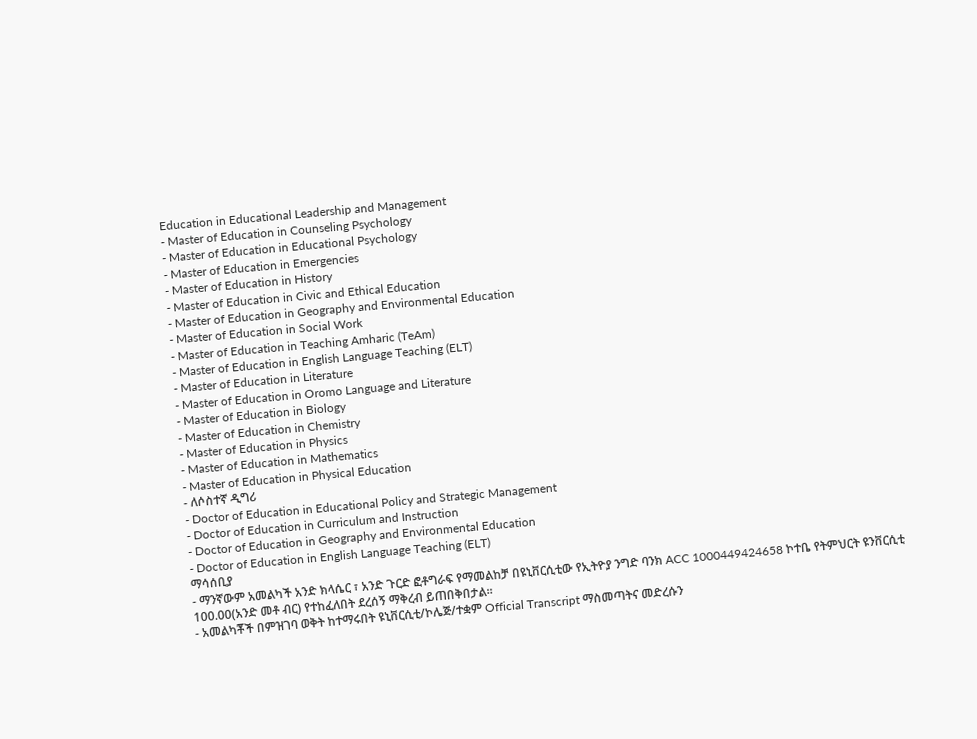Education in Educational Leadership and Management
- Master of Education in Counseling Psychology
- Master of Education in Educational Psychology
- Master of Education in Emergencies
- Master of Education in History
- Master of Education in Civic and Ethical Education
- Master of Education in Geography and Environmental Education
- Master of Education in Social Work
- Master of Education in Teaching Amharic (TeAm)
- Master of Education in English Language Teaching (ELT)
- Master of Education in Literature
- Master of Education in Oromo Language and Literature
- Master of Education in Biology
- Master of Education in Chemistry
- Master of Education in Physics
- Master of Education in Mathematics
- Master of Education in Physical Education
- ለሶስተኛ ዲግሪ
- Doctor of Education in Educational Policy and Strategic Management
- Doctor of Education in Curriculum and Instruction
- Doctor of Education in Geography and Environmental Education
- Doctor of Education in English Language Teaching (ELT)
ማሳሰቢያ
- ማንኛውም አመልካች አንድ ክላሴር ፣ አንድ ጉርድ ፎቶግራፍ የማመልከቻ በዩኒቨርሲቲው የኢትዮያ ንግድ ባንክ ACC 1000449424658 ኮተቤ የትምህርት ዩንቨርሲቲ 100.00(አንድ መቶ ብር) የተከፈለበት ደረሰኝ ማቅረብ ይጠበቅበታል፡፡
- አመልካቾች በምዝገባ ወቅት ከተማሩበት ዩኒቨርሲቲ/ኮሌጅ/ተቋም Official Transcript ማስመጣትና መድረሱን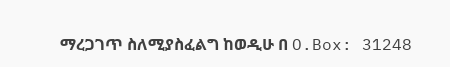ማረጋገጥ ስለሚያስፈልግ ከወዲሁ በ O.Box: 31248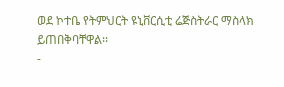ወደ ኮተቤ የትምህርት ዩኒቨርሲቲ ሬጅስትራር ማስላክ ይጠበቅባቸዋል፡፡
-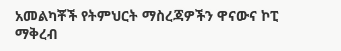አመልካቾች የትምህርት ማስረጃዎችን ዋናውና ኮፒ ማቅረብ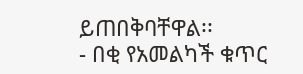ይጠበቅባቸዋል፡፡
- በቂ የአመልካች ቁጥር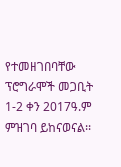የተመዘገበባቸው ፕሮግራሞች መጋቢት 1-2 ቀን 2017ዓ.ም ምዝገባ ይከናወናል፡፡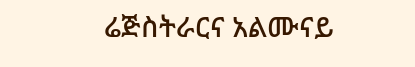ሬጅስትራርና አልሙናይ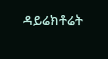ዳይሬክቶሬት